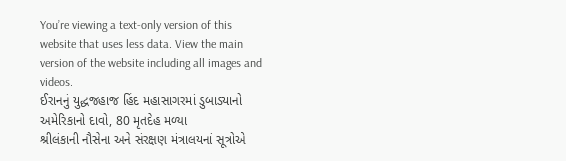You’re viewing a text-only version of this website that uses less data. View the main version of the website including all images and videos.
ઈરાનનું યુદ્ધજહાજ હિંદ મહાસાગરમાં ડુબાડ્યાનો અમેરિકાનો દાવો, 80 મૃતદેહ મળ્યા
શ્રીલંકાની નૌસેના અને સંરક્ષણ મંત્રાલયનાં સૂત્રોએ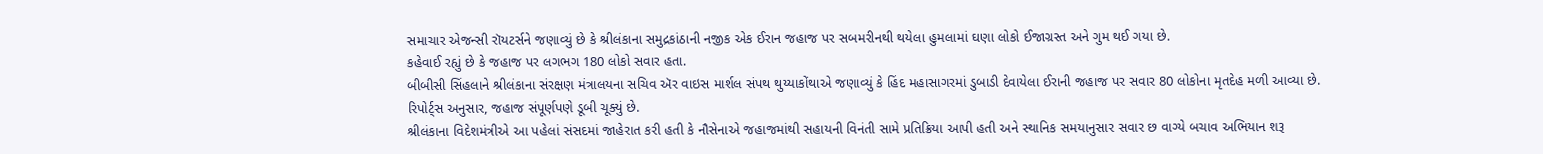સમાચાર એજન્સી રૉયટર્સને જણાવ્યું છે કે શ્રીલંકાના સમુદ્રકાંઠાની નજીક એક ઈરાન જહાજ પર સબમરીનથી થયેલા હુમલામાં ઘણા લોકો ઈજાગ્રસ્ત અને ગુમ થઈ ગયા છે.
કહેવાઈ રહ્યું છે કે જહાજ પર લગભગ 180 લોકો સવાર હતા.
બીબીસી સિંહલાને શ્રીલંકાના સંરક્ષણ મંત્રાલયના સચિવ ઍર વાઇસ માર્શલ સંપથ થુય્યાકોંથાએ જણાવ્યું કે હિંદ મહાસાગરમાં ડુબાડી દેવાયેલા ઈરાની જહાજ પર સવાર 80 લોકોના મૃતદેહ મળી આવ્યા છે.
રિપોર્ટ્સ અનુસાર, જહાજ સંપૂર્ણપણે ડૂબી ચૂક્યું છે.
શ્રીલંકાના વિદેશમંત્રીએ આ પહેલાં સંસદમાં જાહેરાત કરી હતી કે નૌસેનાએ જહાજમાંથી સહાયની વિનંતી સામે પ્રતિક્રિયા આપી હતી અને સ્થાનિક સમયાનુસાર સવાર છ વાગ્યે બચાવ અભિયાન શરૂ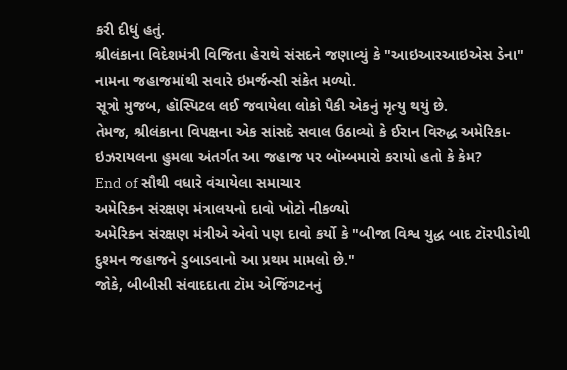કરી દીધું હતું.
શ્રીલંકાના વિદેશમંત્રી વિજિતા હેરાથે સંસદને જણાવ્યું કે "આઇઆરઆઇએસ ડેના" નામના જહાજમાંથી સવારે ઇમર્જન્સી સંકેત મળ્યો.
સૂત્રો મુજબ, હૉસ્પિટલ લઈ જવાયેલા લોકો પૈકી એકનું મૃત્યુ થયું છે.
તેમજ, શ્રીલંકાના વિપક્ષના એક સાંસદે સવાલ ઉઠાવ્યો કે ઈરાન વિરુદ્ધ અમેરિકા-ઇઝરાયલના હુમલા અંતર્ગત આ જહાજ પર બૉમ્બમારો કરાયો હતો કે કેમ?
End of સૌથી વધારે વંચાયેલા સમાચાર
અમેરિકન સંરક્ષણ મંત્રાલયનો દાવો ખોટો નીકળ્યો
અમેરિકન સંરક્ષણ મંત્રીએ એવો પણ દાવો કર્યો કે "બીજા વિશ્વ યુદ્ધ બાદ ટૉરપીડોથી દુશ્મન જહાજને ડુબાડવાનો આ પ્રથમ મામલો છે."
જોકે, બીબીસી સંવાદદાતા ટૉમ એજિંગટનનું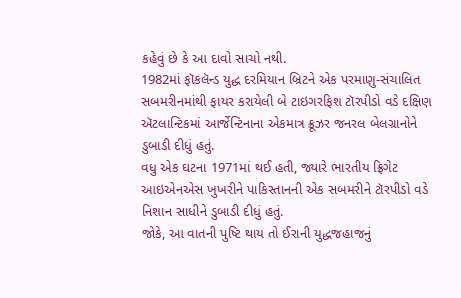કહેવું છે કે આ દાવો સાચો નથી.
1982માં ફૉકલૅન્ડ યુદ્ધ દરમિયાન બ્રિટને એક પરમાણુ-સંચાલિત સબમરીનમાંથી ફાયર કરાયેલી બે ટાઇગરફિશ ટૉરપીડો વડે દક્ષિણ ઍટલાન્ટિકમાં આર્જેન્ટિનાના એકમાત્ર ક્રૂઝર જનરલ બેલગ્રાનોને ડુબાડી દીધું હતું.
વધુ એક ઘટના 1971માં થઈ હતી, જ્યારે ભારતીય ફ્રિગેટ આઇએનએસ ખુખરીને પાકિસ્તાનની એક સબમરીને ટૉરપીડો વડે નિશાન સાધીને ડુબાડી દીધું હતું.
જોકે, આ વાતની પુષ્ટિ થાય તો ઈરાની યુદ્ધજહાજનું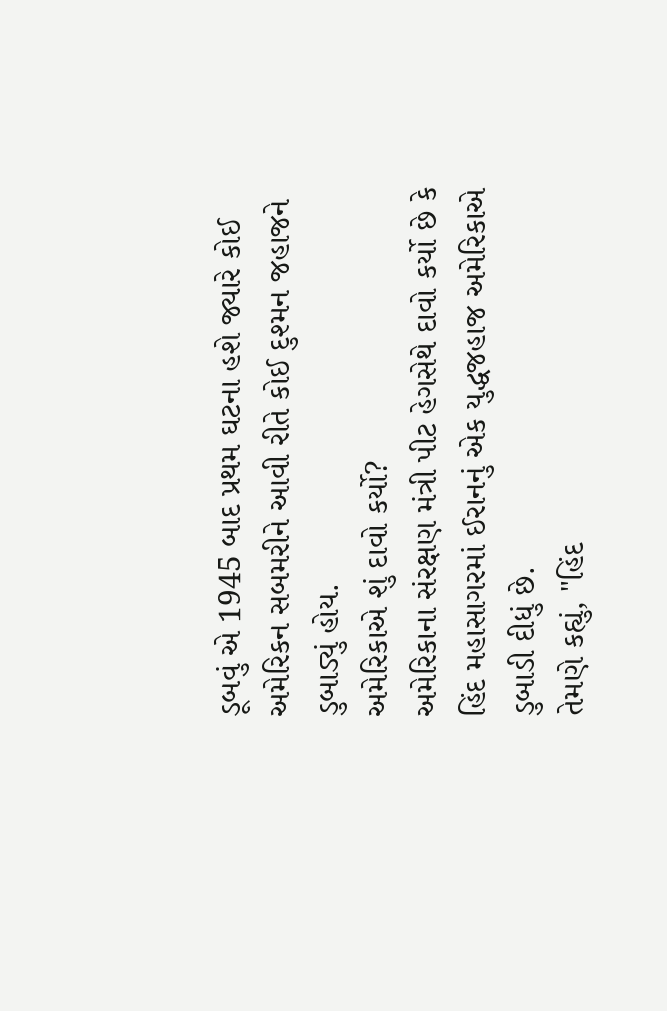ડૂબવું એ 1945 બાદ પ્રથમ ઘટના હશે જ્યારે કોઈ અમેરિકન સબમરીને આવી રીતે કોઈ દુશ્મન જહાજને ડુબાડ્યું હોય.
અમેરિકાએ શું દાવો કર્યો?
અમેરિકાના સંરક્ષણ મંત્રી પીટ હેગસેથે દાવો કર્યો છે કે હિંદ મહાસાગરમાં ઈરાનનું એક યુદ્ધજહાજ અમેરિકાએ ડુબાડી દીધું છે.
તેમણે કહ્યું, "હિંદ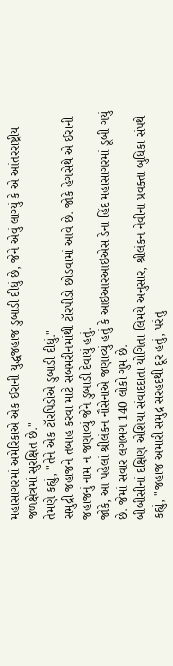મહાસાગરમાં અમેરિકાએ એક ઈરાની યુદ્ધજહાજ ડુબાડી દીધું છે, જેને એવું લાગ્યું કે એ આંતરરાષ્ટ્રીય જળક્ષેત્રમાં સુરક્ષિત છે."
તેમણે કહ્યું, "તેને એક ટૉરપિડોએ ડુબાડી દીધું."
સમુદ્રી જહાજને તબાહ કરવા માટે સબમરીનમાંથી ટૉરપીડો છોડવામાં આવે છે. જોકે હેગસેથે એ ઈરાની જહાજનું નામ ન જણાવ્યું જેને ડુબાડી દેવાયું હતું.
જોકે, આ પહેલાં શ્રીલંકન નૌસેનાએ જણાવ્યું હતું કે આઇઆરઆઇએસ ડેના હિંદ મહાસાગરમાં ડૂબી ગયું છે. જેમાં સવાર લગભગ 140 લોકો ગુમ છે.
બીબીસીનાં દક્ષિણ એશિયા સંવાદદાતા યોગિતા લિમયે અનુસાર, શ્રીલંકન નેવીના પ્રવક્તા બુધિકા સંપથે કહ્યું, "જહાજ અમારી સમુદ્ર સરહદથી દૂર હતું, પરંતુ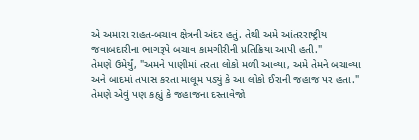એ અમારા રાહત-બચાવ ક્ષેત્રની અંદર હતું. તેથી અમે આંતરરાષ્ટ્રીય જવાબદારીના ભાગરૂપે બચાવ કામગીરીની પ્રતિક્રિયા આપી હતી."
તેમણે ઉમેર્યું, "અમને પાણીમાં તરતા લોકો મળી આવ્યા, અમે તેમને બચાવ્યા અને બાદમાં તપાસ કરતા માલૂમ પડ્યું કે આ લોકો ઈરાની જહાજ પર હતા."
તેમણે એવું પણ કહ્યું કે જહાજના દસ્તાવેજો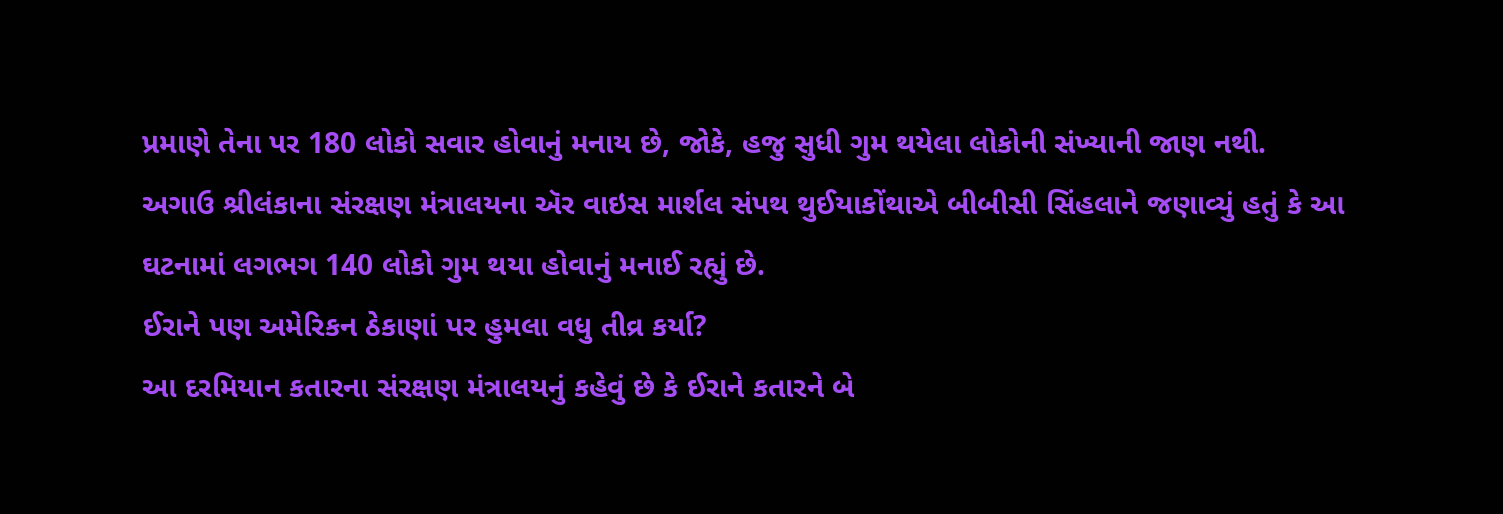પ્રમાણે તેના પર 180 લોકો સવાર હોવાનું મનાય છે, જોકે, હજુ સુધી ગુમ થયેલા લોકોની સંખ્યાની જાણ નથી.
અગાઉ શ્રીલંકાના સંરક્ષણ મંત્રાલયના ઍર વાઇસ માર્શલ સંપથ થુઈયાકોંથાએ બીબીસી સિંહલાને જણાવ્યું હતું કે આ ઘટનામાં લગભગ 140 લોકો ગુમ થયા હોવાનું મનાઈ રહ્યું છે.
ઈરાને પણ અમેરિકન ઠેકાણાં પર હુમલા વધુ તીવ્ર કર્યા?
આ દરમિયાન કતારના સંરક્ષણ મંત્રાલયનું કહેવું છે કે ઈરાને કતારને બે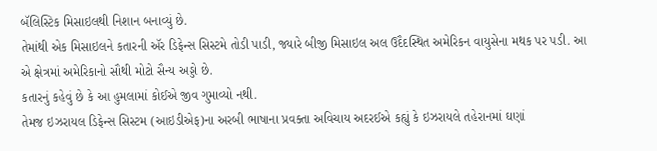બૅલિસ્ટિક મિસાઇલથી નિશાન બનાવ્યું છે.
તેમાંથી એક મિસાઇલને કતારની ઍર ડિફેન્સ સિસ્ટમે તોડી પાડી, જ્યારે બીજી મિસાઇલ અલ ઉદૈદસ્થિત અમેરિકન વાયુસેના મથક પર પડી. આ એ ક્ષેત્રમાં અમેરિકાનો સૌથી મોટો સૈન્ય અડ્ડો છે.
કતારનું કહેવું છે કે આ હુમલામાં કોઈએ જીવ ગુમાવ્યો નથી.
તેમજ ઇઝરાયલ ડિફેન્સ સિસ્ટમ (આઇડીએફ)ના અરબી ભાષાના પ્રવક્તા અવિચાય અદરઈએ કહ્યું કે ઇઝરાયલે તહેરાનમાં ઘણાં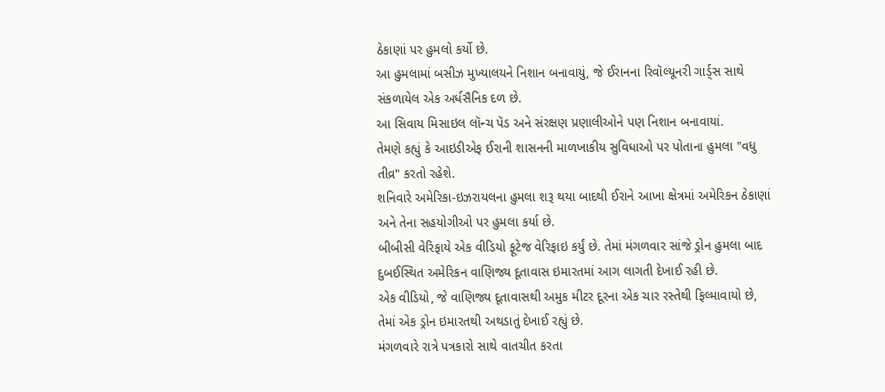ઠેકાણાં પર હુમલો કર્યો છે.
આ હુમલામાં બસીઝ મુખ્યાલયને નિશાન બનાવાયું, જે ઈરાનના રિવૉલ્યૂનરી ગાર્ડ્સ સાથે સંકળાયેલ એક અર્ધસૈનિક દળ છે.
આ સિવાય મિસાઇલ લૉન્ચ પૅડ અને સંરક્ષણ પ્રણાલીઓને પણ નિશાન બનાવાયાં.
તેમણે કહ્યું કે આઇડીએફ ઈરાની શાસનની માળખાકીય સુવિધાઓ પર પોતાના હુમલા "વધુ તીવ્ર" કરતો રહેશે.
શનિવારે અમેરિકા-ઇઝરાયલના હુમલા શરૂ થયા બાદથી ઈરાને આખા ક્ષેત્રમાં અમેરિકન ઠેકાણાં અને તેના સહયોગીઓ પર હુમલા કર્યા છે.
બીબીસી વેરિફાયે એક વીડિયો ફૂટેજ વેરિફાઇ કર્યું છે. તેમાં મંગળવાર સાંજે ડ્રોન હુમલા બાદ દુબઈસ્થિત અમેરિકન વાણિજ્ય દૂતાવાસ ઇમારતમાં આગ લાગતી દેખાઈ રહી છે.
એક વીડિયો, જે વાણિજ્ય દૂતાવાસથી અમુક મીટર દૂરના એક ચાર રસ્તેથી ફિલ્માવાયો છે, તેમાં એક ડ્રોન ઇમારતથી અથડાતું દેખાઈ રહ્યું છે.
મંગળવારે રાત્રે પત્રકારો સાથે વાતચીત કરતા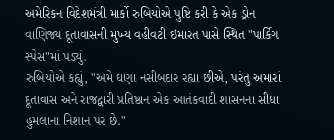અમેરિકન વિદેશમંત્રી માર્કો રુબિયોએ પુષ્ટિ કરી કે એક ડ્રોન વાણિજ્ય દૂતાવાસની મુખ્ય વહીવટી ઇમારત પાસે સ્થિત "પાર્કિગ સ્પેસ"માં પડ્યું.
રુબિયોએ કહ્યું, "અમે ઘણા નસીબદાર રહ્યા છીએ, પરંતુ અમારાં દૂતાવાસ અને રાજદ્વારી પ્રતિષ્ઠાન એક આતંકવાદી શાસનના સીધા હુમલાના નિશાન પર છે."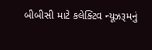બીબીસી માટે કલેક્ટિવ ન્યૂઝરૂમનું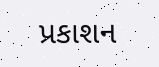પ્રકાશન